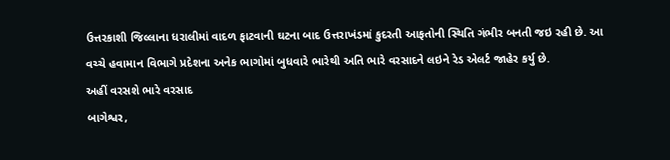ઉત્તરકાશી જિલ્લાના ધરાલીમાં વાદળ ફાટવાની ઘટના બાદ ઉત્તરાખંડમાં કુદરતી આફતોની સ્થિતિ ગંભીર બનતી જઇ રહી છે. આ વચ્ચે હવામાન વિભાગે પ્રદેશના અનેક ભાગોમાં બુધવારે ભારેથી અતિ ભારે વરસાદને લઇને રેડ એલર્ટ જાહેર કર્યુ છે.
અહીં વરસશે ભારે વરસાદ
બાગેશ્વર,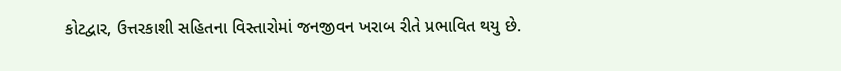કોટદ્વાર, ઉત્તરકાશી સહિતના વિસ્તારોમાં જનજીવન ખરાબ રીતે પ્રભાવિત થયુ છે.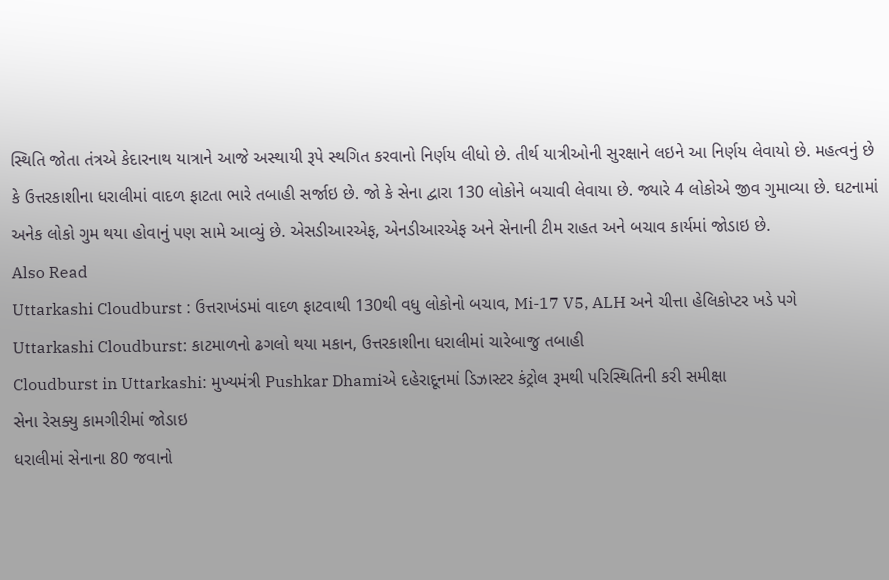સ્થિતિ જોતા તંત્રએ કેદારનાથ યાત્રાને આજે અસ્થાયી રૂપે સ્થગિત કરવાનો નિર્ણય લીધો છે. તીર્થ યાત્રીઓની સુરક્ષાને લઇને આ નિર્ણય લેવાયો છે. મહત્વનું છે કે ઉત્તરકાશીના ધરાલીમાં વાદળ ફાટતા ભારે તબાહી સર્જાઇ છે. જો કે સેના દ્વારા 130 લોકોને બચાવી લેવાયા છે. જ્યારે 4 લોકોએ જીવ ગુમાવ્યા છે. ઘટનામાં અનેક લોકો ગુમ થયા હોવાનું પણ સામે આવ્યું છે. એસડીઆરએફ, એનડીઆરએફ અને સેનાની ટીમ રાહત અને બચાવ કાર્યમાં જોડાઇ છે.
Also Read
Uttarkashi Cloudburst : ઉત્તરાખંડમાં વાદળ ફાટવાથી 130થી વધુ લોકોનો બચાવ, Mi-17 V5, ALH અને ચીત્તા હેલિકોપ્ટર ખડે પગે
Uttarkashi Cloudburst: કાટમાળનો ઢગલો થયા મકાન, ઉત્તરકાશીના ધરાલીમાં ચારેબાજુ તબાહી
Cloudburst in Uttarkashi: મુખ્યમંત્રી Pushkar Dhamiએ દહેરાદૂનમાં ડિઝાસ્ટર કંટ્રોલ રૂમથી પરિસ્થિતિની કરી સમીક્ષા
સેના રેસક્યુ કામગીરીમાં જોડાઇ
ધરાલીમાં સેનાના 80 જવાનો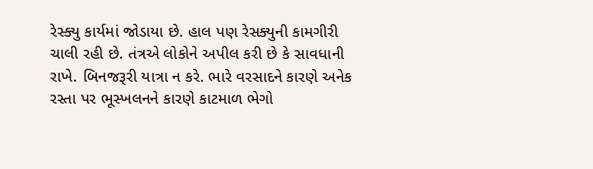રેસ્ક્યુ કાર્યમાં જોડાયા છે. હાલ પણ રેસક્યુની કામગીરી ચાલી રહી છે. તંત્રએ લોકોને અપીલ કરી છે કે સાવધાની રાખે. બિનજરૂરી યાત્રા ન કરે. ભારે વરસાદને કારણે અનેક રસ્તા પર ભૂસ્ખલનને કારણે કાટમાળ ભેગો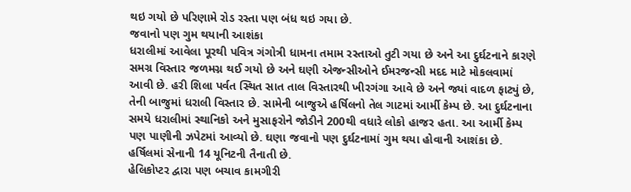થઇ ગયો છે પરિણામે રોડ રસ્તા પણ બંધ થઇ ગયા છે.
જવાનો પણ ગુમ થયાની આશંકા
ધરાલીમાં આવેલા પૂરથી પવિત્ર ગંગોત્રી ધામના તમામ રસ્તાઓ તુટી ગયા છે અને આ દુર્ઘટનાને કારણે સમગ્ર વિસ્તાર જળમગ્ન થઈ ગયો છે અને ઘણી એજન્સીઓને ઈમરજન્સી મદદ માટે મોકલવામાં આવી છે. હરી શિલા પર્વત સ્થિત સાત તાલ વિસ્તારથી ખીરગંગા આવે છે અને જ્યાં વાદળ ફાટ્યું છે, તેની બાજુમાં ધરાલી વિસ્તાર છે. સામેની બાજુએ હર્ષિલનો તેલ ગાટમાં આર્મી કેમ્પ છે. આ દુર્ઘટનાના સમયે ધરાલીમાં સ્થાનિકો અને મુસાફરોને જોડીને 200થી વધારે લોકો હાજર હતા. આ આર્મી કેમ્પ પણ પાણીની ઝપેટમાં આવ્યો છે. ઘણા જવાનો પણ દુર્ઘટનામાં ગુમ થયા હોવાની આશંકા છે. હર્ષિલમાં સેનાની 14 યૂનિટની તૈનાતી છે.
હેલિકોપ્ટર દ્વારા પણ બચાવ કામગીરી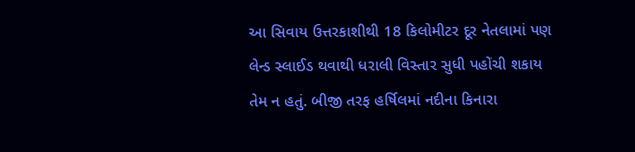આ સિવાય ઉત્તરકાશીથી 18 કિલોમીટર દૂર નેતલામાં પણ લેન્ડ સ્લાઈડ થવાથી ધરાલી વિસ્તાર સુધી પહોંચી શકાય તેમ ન હતું. બીજી તરફ હર્ષિલમાં નદીના કિનારા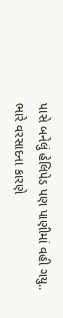પાસે બનેલું હેલિપેડ પણ પાણીમાં વહી ગયુ.. ભારે વરસાદના કારણે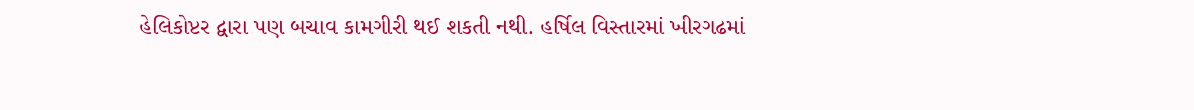હેલિકોપ્ટર દ્વારા પણ બચાવ કામગીરી થઈ શકતી નથી. હર્ષિલ વિસ્તારમાં ખીરગઢમાં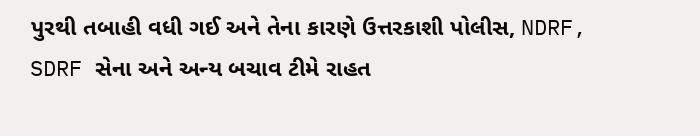પુરથી તબાહી વધી ગઈ અને તેના કારણે ઉત્તરકાશી પોલીસ, NDRF, SDRF સેના અને અન્ય બચાવ ટીમે રાહત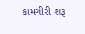કામગીરી શરૂ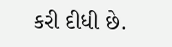કરી દીધી છે.